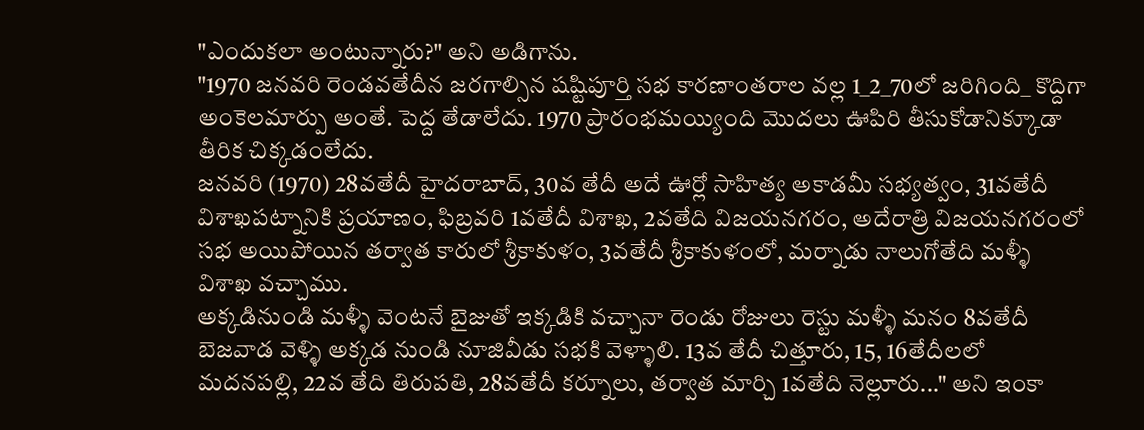"ఎందుకలా అంటున్నారు?" అని అడిగాను.
"1970 జనవరి రెండవతేదీన జరగాల్సిన షష్టిపూర్తి సభ కారణాంతరాల వల్ల 1_2_70లో జరిగింది_ కొద్దిగా అంకెలమార్పు అంతే. పెద్ద తేడాలేదు. 1970 ప్రారంభమయ్యింది మొదలు ఊపిరి తీసుకోడానిక్కూడా తీరిక చిక్కడంలేదు.
జనవరి (1970) 28వతేదీ హైదరాబాద్, 30వ తేదీ అదే ఊర్లో సాహిత్య అకాడమీ సభ్యత్వం, 31వతేదీ విశాఖపట్నానికి ప్రయాణం, ఫిబ్రవరి 1వతేదీ విశాఖ, 2వతేది విజయనగరం, అదేరాత్రి విజయనగరంలో సభ అయిపోయిన తర్వాత కారులో శ్రీకాకుళం, 3వతేదీ శ్రీకాకుళంలో, మర్నాడు నాలుగోతేది మళ్ళీ విశాఖ వచ్చాము.
అక్కడినుండి మళ్ళీ వెంటనే బైజుతో ఇక్కడికి వచ్చానా రెండు రోజులు రెస్టు మళ్ళీ మనం 8వతేదీ బెజవాడ వెళ్ళి అక్కడ నుండి నూజివీడు సభకి వెళ్ళాలి. 13వ తేదీ చిత్తూరు, 15, 16తేదీలలో మదనపల్లి, 22వ తేది తిరుపతి, 28వతేదీ కర్నూలు, తర్వాత మార్చి 1వతేది నెల్లూరు..." అని ఇంకా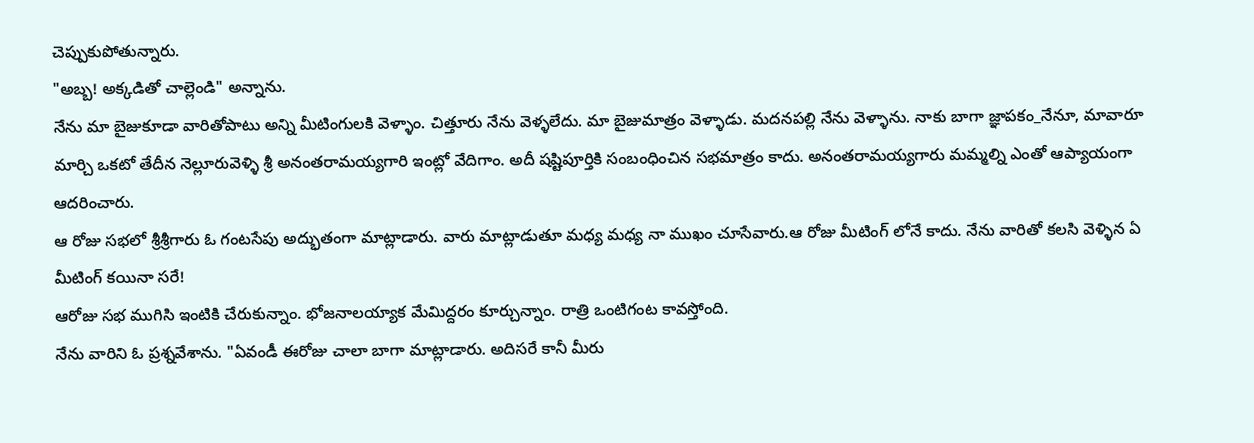చెప్పుకుపోతున్నారు.
"అబ్బ! అక్కడితో చాల్లెండి" అన్నాను.
నేను మా బైజుకూడా వారితోపాటు అన్ని మీటింగులకి వెళ్ళాం. చిత్తూరు నేను వెళ్ళలేదు. మా బైజుమాత్రం వెళ్ళాడు. మదనపల్లి నేను వెళ్ళాను. నాకు బాగా జ్ఞాపకం_నేనూ, మావారూ మార్చి ఒకటో తేదీన నెల్లూరువెళ్ళి శ్రీ అనంతరామయ్యగారి ఇంట్లో వేదిగాం. అదీ షష్టిపూర్తికి సంబంధించిన సభమాత్రం కాదు. అనంతరామయ్యగారు మమ్మల్ని ఎంతో ఆప్యాయంగా ఆదరించారు.
ఆ రోజు సభలో శ్రీశ్రీగారు ఓ గంటసేపు అద్భుతంగా మాట్లాడారు. వారు మాట్లాడుతూ మధ్య మధ్య నా ముఖం చూసేవారు.ఆ రోజు మీటింగ్ లోనే కాదు. నేను వారితో కలసి వెళ్ళిన ఏ మీటింగ్ కయినా సరే!
ఆరోజు సభ ముగిసి ఇంటికి చేరుకున్నాం. భోజనాలయ్యాక మేమిద్దరం కూర్చున్నాం. రాత్రి ఒంటిగంట కావస్తోంది.
నేను వారిని ఓ ప్రశ్నవేశాను. "ఏవండీ ఈరోజు చాలా బాగా మాట్లాడారు. అదిసరే కానీ మీరు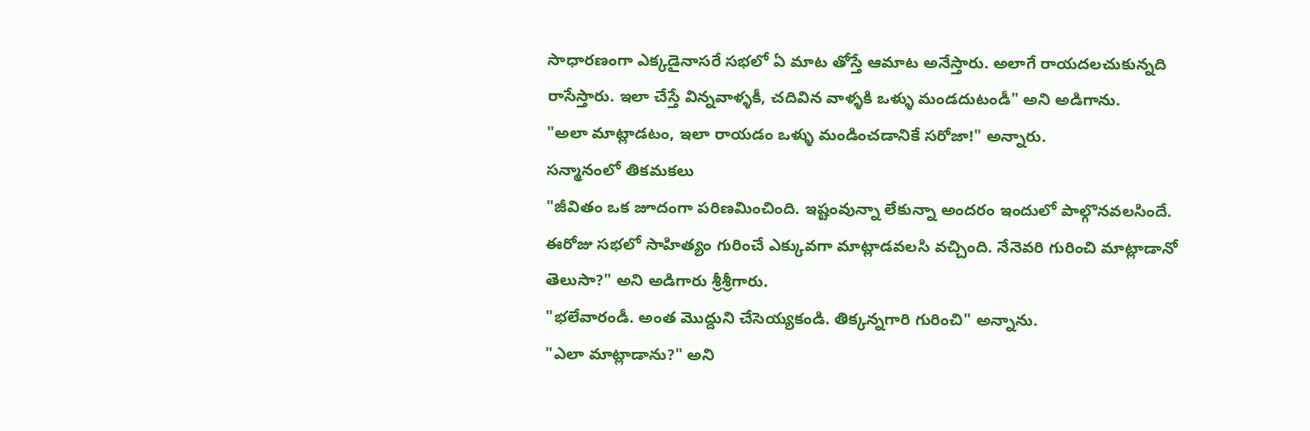సాధారణంగా ఎక్కడైనాసరే సభలో ఏ మాట తోస్తే ఆమాట అనేస్తారు. అలాగే రాయదలచుకున్నది రాసేస్తారు. ఇలా చేస్తే విన్నవాళ్ళకీ, చదివిన వాళ్ళకి ఒళ్ళు మండదుటండీ" అని అడిగాను.
"అలా మాట్లాడటం, ఇలా రాయడం ఒళ్ళు మండించడానికే సరోజా!" అన్నారు.
సన్మానంలో తికమకలు
"జీవితం ఒక జూదంగా పరిణమించింది. ఇష్టంవున్నా లేకున్నా అందరం ఇందులో పాల్గొనవలసిందే. ఈరోజు సభలో సాహిత్యం గురించే ఎక్కువగా మాట్లాడవలసి వచ్చింది. నేనెవరి గురించి మాట్లాడానో తెలుసా?" అని అడిగారు శ్రీశ్రీగారు.
"భలేవారండీ. అంత మొద్దుని చేసెయ్యకండి. తిక్కన్నగారి గురించి" అన్నాను.
"ఎలా మాట్లాడాను?" అని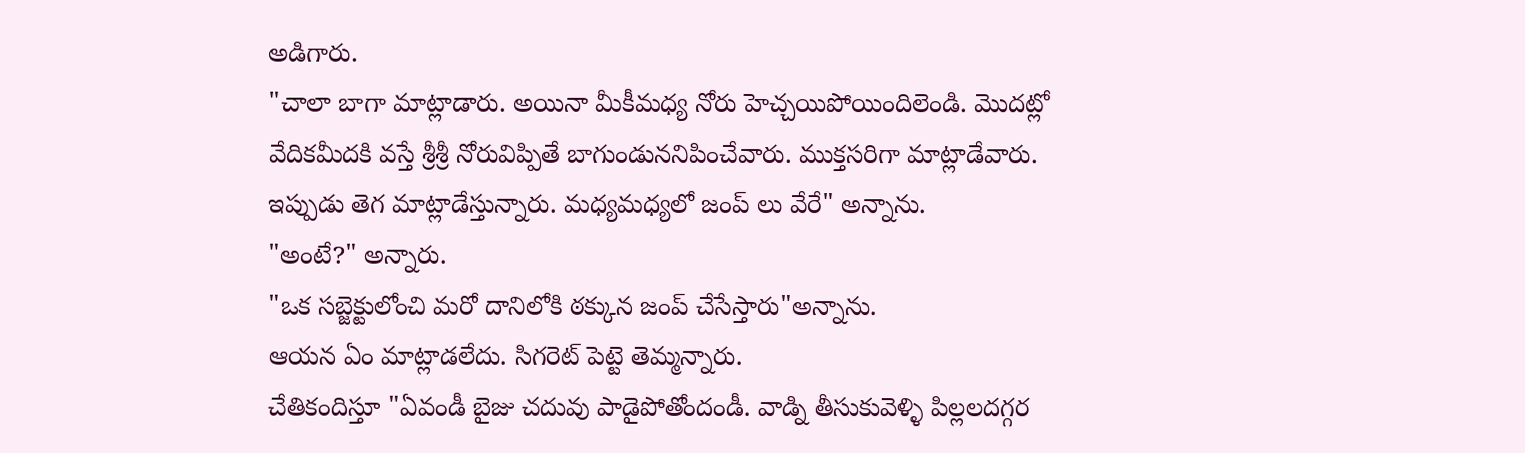అడిగారు.
"చాలా బాగా మాట్లాడారు. అయినా మీకీమధ్య నోరు హెచ్చయిపోయిందిలెండి. మొదట్లో వేదికమీదకి వస్తే శ్రీశ్రీ నోరువిప్పితే బాగుండుననిపించేవారు. ముక్తసరిగా మాట్లాడేవారు. ఇప్పుడు తెగ మాట్లాడేస్తున్నారు. మధ్యమధ్యలో జంప్ లు వేరే" అన్నాను.
"అంటే?" అన్నారు.
"ఒక సబ్జెక్టులోంచి మరో దానిలోకి ఠక్కున జంప్ చేసేస్తారు"అన్నాను.
ఆయన ఏం మాట్లాడలేదు. సిగరెట్ పెట్టె తెమ్మన్నారు.
చేతికందిస్తూ "ఏవండీ బైజు చదువు పాడైపోతోందండీ. వాడ్ని తీసుకువెళ్ళి పిల్లలదగ్గర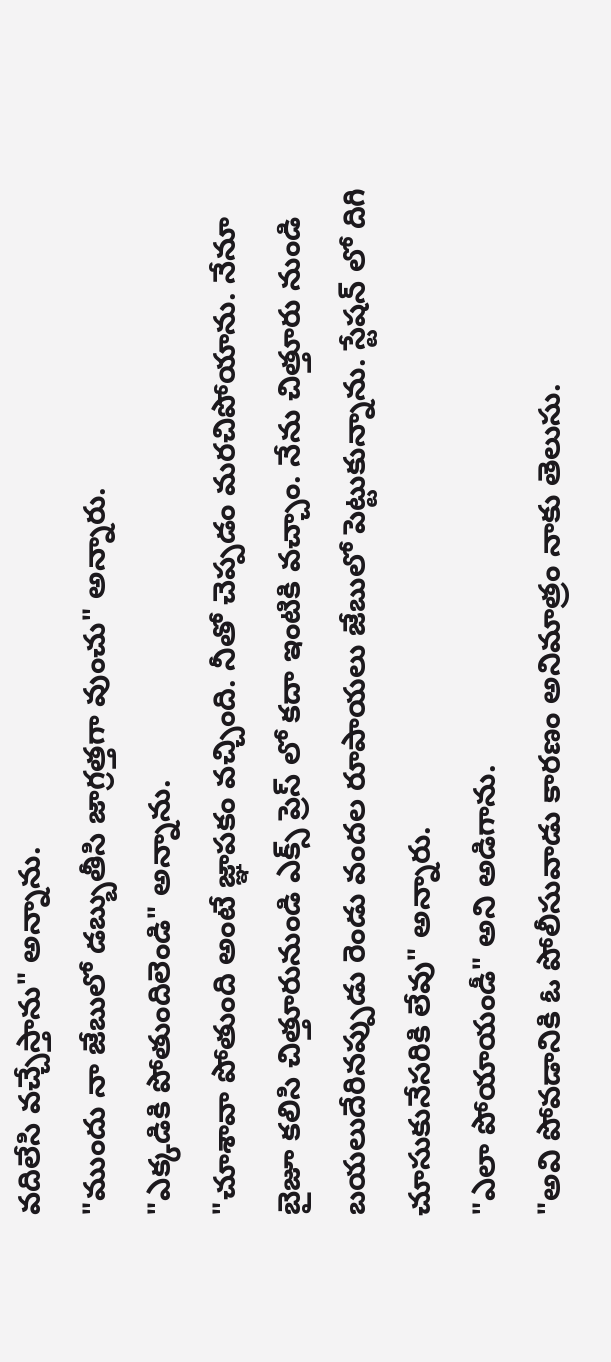వదిలేసి వచ్చేస్తాను" అన్నాను.
"ముందు నా జేబులో డబ్బుతీసి జాగ్రత్తగా వుంచు" అన్నారు.
"ఎక్కడికి పోతుందిలెండి" అన్నాను.
"చూశావా పోతుంది అంటే జ్ఞాపకం వచ్చింది. నీతో చెప్పడం మరచిపోయాను. నేనూ బైజూ కలిసి చిత్తూరునుండి ఎక్స్ ప్రెస్ లో కదా ఇంటికి వచ్చాం. నేను చిత్తూరు నుండి బయలుదేరినప్పుడు రెండు వందల రూపాయలు జేబులో పెట్టుకున్నాను. స్టేషన్ లో దిగి చూసుకునేసరికి లేవు" అన్నారు.
"ఎలా పోయాయండీ" అని అడిగాను.
"అవి పోవడానికి ఓ పోలీసువాడు కారణం అనిమాత్రం నాకు తెలుసు.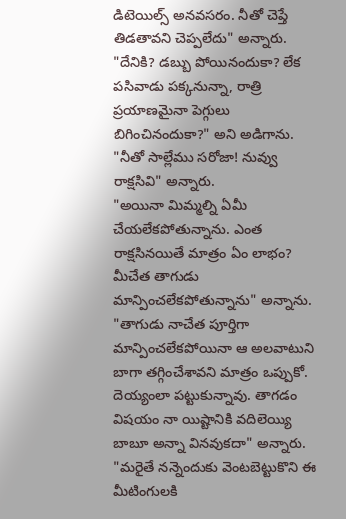డిటెయిల్స్ అనవసరం. నీతో చెప్తే తిడతావని చెప్పలేదు" అన్నారు. "దేనికి? డబ్బు పోయినందుకా? లేక పసివాడు పక్కనున్నా, రాత్రి ప్రయాణమైనా పెగ్గులు బిగించినందుకా?" అని అడిగాను.
"నీతో సాల్లేము సరోజా! నువ్వు రాక్షసివి" అన్నారు.
"అయినా మిమ్మల్ని ఏమీ చేయలేకపోతున్నాను. ఎంత రాక్షసినయితే మాత్రం ఏం లాభం? మీచేత తాగుడు మాన్పించలేకపోతున్నాను" అన్నాను.
"తాగుడు నాచేత పూర్తిగా మాన్పించలేకపోయినా ఆ అలవాటుని బాగా తగ్గించేశావని మాత్రం ఒప్పుకో. దెయ్యంలా పట్టుకున్నావు. తాగడం విషయం నా యిష్టానికి వదిలెయ్యి బాబూ అన్నా వినవుకదా" అన్నారు. "మరైతే నన్నెందుకు వెంటబెట్టుకొని ఈ మీటింగులకి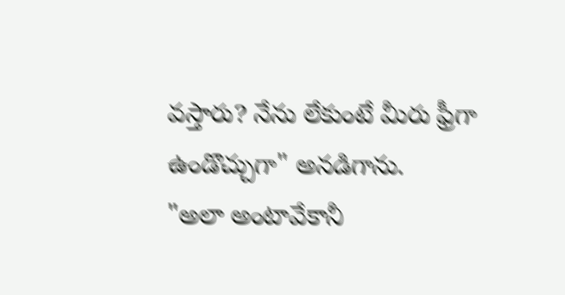వస్తారు? నేను లేకుంటే మీరు ఫ్రీగా ఉండొచ్చుగా" అనడిగాను.
"అలా అంటావేకానీ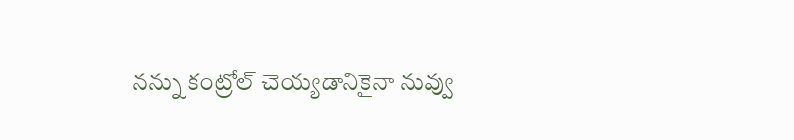నన్ను కంట్రోల్ చెయ్యడానికైనా నువ్వు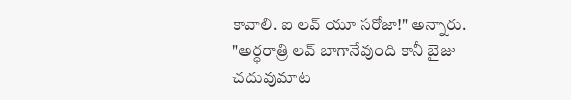కావాలి. ఐ లవ్ యూ సరోజా!" అన్నారు.
"అర్ధరాత్రి లవ్ బాగానేవుంది కానీ బైజు చదువుమాట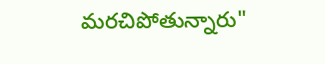మరచిపోతున్నారు"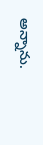అన్నాను.